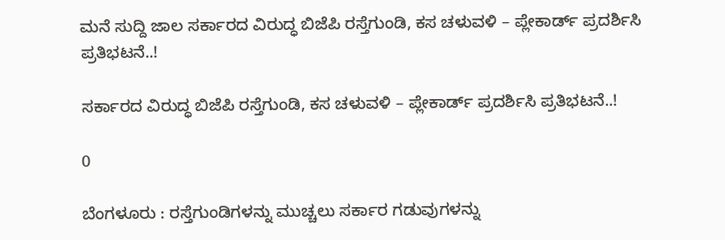ಮನೆ ಸುದ್ದಿ ಜಾಲ ಸರ್ಕಾರದ ವಿರುದ್ಧ ಬಿಜೆಪಿ ರಸ್ತೆಗುಂಡಿ, ಕಸ ಚಳುವಳಿ – ಪ್ಲೇಕಾರ್ಡ್ ಪ್ರದರ್ಶಿಸಿ ಪ್ರತಿಭಟನೆ..!

ಸರ್ಕಾರದ ವಿರುದ್ಧ ಬಿಜೆಪಿ ರಸ್ತೆಗುಂಡಿ, ಕಸ ಚಳುವಳಿ – ಪ್ಲೇಕಾರ್ಡ್ ಪ್ರದರ್ಶಿಸಿ ಪ್ರತಿಭಟನೆ..!

0

ಬೆಂಗಳೂರು : ರಸ್ತೆಗುಂಡಿಗಳನ್ನು ಮುಚ್ಚಲು ಸರ್ಕಾರ ಗಡುವುಗಳನ್ನು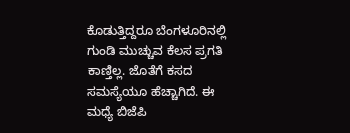ಕೊಡುತ್ತಿದ್ದರೂ ಬೆಂಗಳೂರಿನಲ್ಲಿ ಗುಂಡಿ ಮುಚ್ಚುವ ಕೆಲಸ ಪ್ರಗತಿ ಕಾಣ್ತಿಲ್ಲ. ಜೊತೆಗೆ ಕಸದ ಸಮಸ್ಯೆಯೂ ಹೆಚ್ಚಾಗಿದೆ. ಈ ಮಧ್ಯೆ ಬಿಜೆಪಿ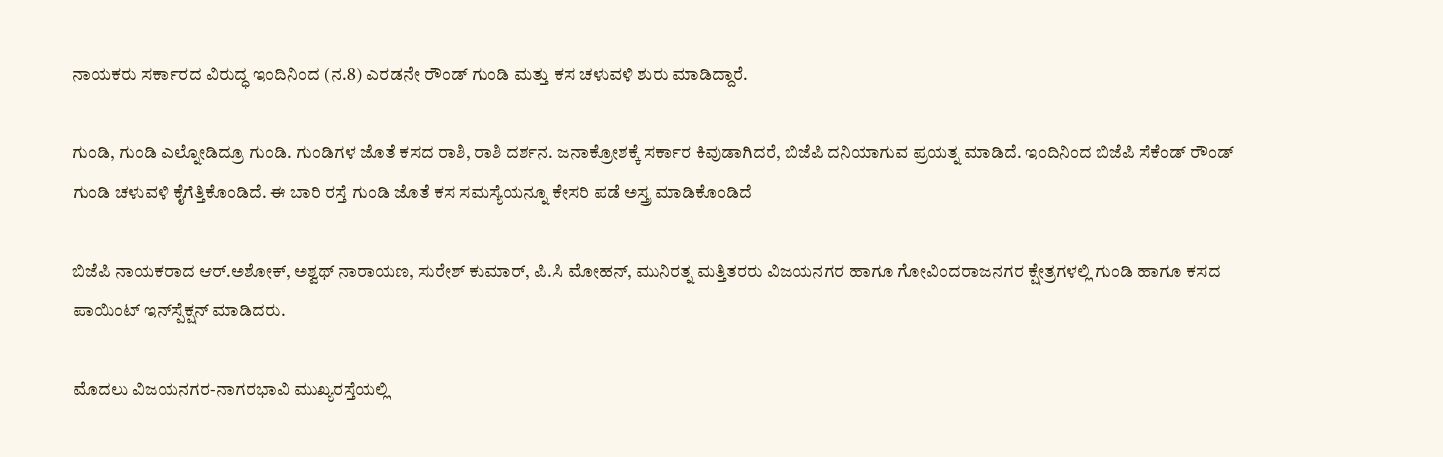ನಾಯಕರು ಸರ್ಕಾರದ ವಿರುದ್ಧ ಇಂದಿನಿಂದ (ನ.8) ಎರಡನೇ ರೌಂಡ್ ಗುಂಡಿ ಮತ್ತು ಕಸ ಚಳುವಳಿ ಶುರು ಮಾಡಿದ್ದಾರೆ.

ಗುಂಡಿ, ಗುಂಡಿ ಎಲ್ನೋಡಿದ್ರೂ ಗುಂಡಿ. ಗುಂಡಿಗಳ ಜೊತೆ ಕಸದ ರಾಶಿ, ರಾಶಿ ದರ್ಶನ. ಜನಾಕ್ರೋಶಕ್ಕೆ ಸರ್ಕಾರ ಕಿವುಡಾಗಿದರೆ, ಬಿಜೆಪಿ ದನಿಯಾಗುವ ಪ್ರಯತ್ನ ಮಾಡಿದೆ. ಇಂದಿನಿಂದ ಬಿಜೆಪಿ ಸೆಕೆಂಡ್ ರೌಂಡ್ ಗುಂಡಿ ಚಳುವಳಿ ಕೈಗೆತ್ತಿಕೊಂಡಿದೆ. ಈ ಬಾರಿ ರಸ್ತೆ ಗುಂಡಿ ಜೊತೆ ಕಸ ಸಮಸ್ಯೆಯನ್ನೂ ಕೇಸರಿ ಪಡೆ ಅಸ್ತ್ರ ಮಾಡಿಕೊಂಡಿದೆ

ಬಿಜೆಪಿ ನಾಯಕರಾದ ಆರ್.ಅಶೋಕ್, ಅಶ್ವಥ್ ನಾರಾಯಣ, ಸುರೇಶ್ ಕುಮಾರ್, ಪಿ.ಸಿ ಮೋಹನ್, ಮುನಿರತ್ನ ಮತ್ತಿತರರು ವಿಜಯನಗರ ಹಾಗೂ ಗೋವಿಂದರಾಜನಗರ ಕ್ಷೇತ್ರಗಳಲ್ಲಿ ಗುಂಡಿ ಹಾಗೂ ಕಸದ ಪಾಯಿಂಟ್ ಇನ್‌ಸ್ಪೆಕ್ಷನ್ ಮಾಡಿದರು.

ಮೊದಲು ವಿಜಯನಗರ-ನಾಗರಭಾವಿ ಮುಖ್ಯರಸ್ತೆಯಲ್ಲಿ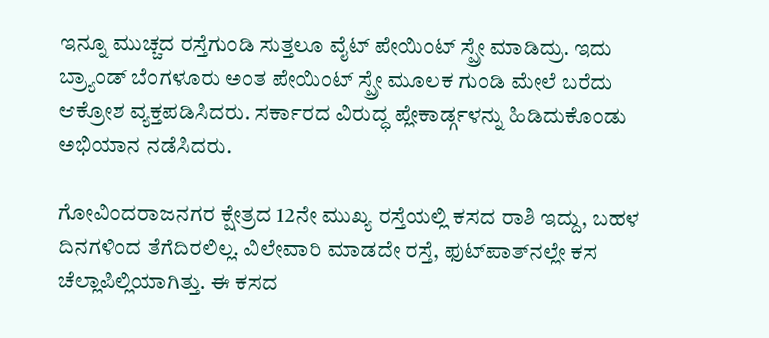ಇನ್ನೂ ಮುಚ್ಚದ ರಸ್ತೆಗುಂಡಿ ಸುತ್ತಲೂ ವೈಟ್ ಪೇಯಿಂಟ್ ಸ್ಪ್ರೇ ಮಾಡಿದ್ರು. ಇದು ಬ್ರ‍್ಯಾಂಡ್ ಬೆಂಗಳೂರು ಅಂತ ಪೇಯಿಂಟ್ ಸ್ಪ್ರೇ ಮೂಲಕ ಗುಂಡಿ ಮೇಲೆ ಬರೆದು ಆಕ್ರೋಶ ವ್ಯಕ್ತಪಡಿಸಿದರು. ಸರ್ಕಾರದ ವಿರುದ್ಧ ಪ್ಲೇಕಾರ್ಡ್ಗಳನ್ನು ಹಿಡಿದುಕೊಂಡು ಅಭಿಯಾನ ನಡೆಸಿದರು.

ಗೋವಿಂದರಾಜನಗರ ಕ್ಷೇತ್ರದ 12ನೇ ಮುಖ್ಯ ರಸ್ತೆಯಲ್ಲಿ ಕಸದ ರಾಶಿ ಇದ್ದು, ಬಹಳ ದಿನಗಳಿಂದ ತೆಗೆದಿರಲಿಲ್ಲ. ವಿಲೇವಾರಿ ಮಾಡದೇ ರಸ್ತೆ, ಫುಟ್‌ಪಾತ್‌ನಲ್ಲೇ ಕಸ ಚೆಲ್ಲಾಪಿಲ್ಲಿಯಾಗಿತ್ತು. ಈ ಕಸದ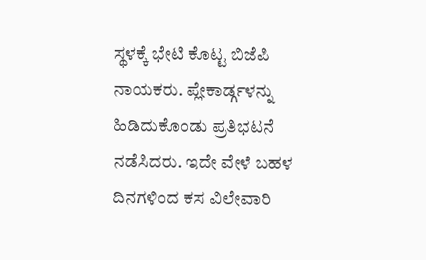ಸ್ಥಳಕ್ಕೆ ಭೇಟಿ ಕೊಟ್ಟ ಬಿಜೆಪಿ ನಾಯಕರು. ಪ್ಲೇಕಾರ್ಡ್ಗಳನ್ನು ಹಿಡಿದುಕೊಂಡು ಪ್ರತಿಭಟನೆ ನಡೆಸಿದರು. ಇದೇ ವೇಳೆ ಬಹಳ ದಿನಗಳಿಂದ ಕಸ ವಿಲೇವಾರಿ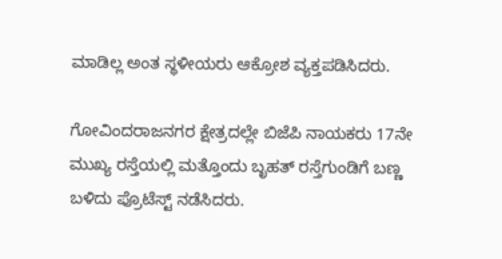ಮಾಡಿಲ್ಲ ಅಂತ ಸ್ಥಳೀಯರು ಆಕ್ರೋಶ ವ್ಯಕ್ತಪಡಿಸಿದರು.

ಗೋವಿಂದರಾಜನಗರ ಕ್ಷೇತ್ರದಲ್ಲೇ ಬಿಜೆಪಿ ನಾಯಕರು 17ನೇ ಮುಖ್ಯ ರಸ್ತೆಯಲ್ಲಿ ಮತ್ತೊಂದು ಬೃಹತ್ ರಸ್ತೆಗುಂಡಿಗೆ ಬಣ್ಣ ಬಳಿದು ಪ್ರೊಟೆಸ್ಟ್ ನಡೆಸಿದರು.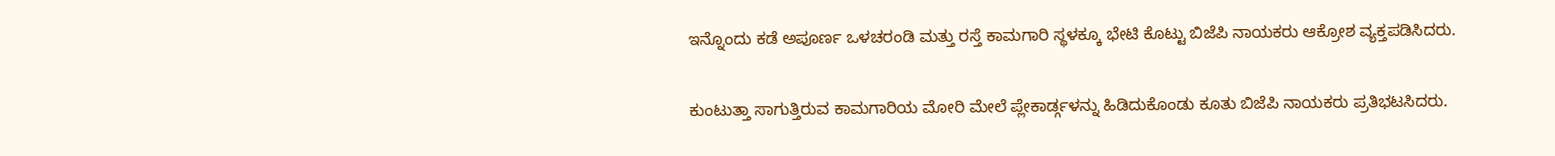ಇನ್ನೊಂದು ಕಡೆ ಅಪೂರ್ಣ ಒಳಚರಂಡಿ ಮತ್ತು ರಸ್ತೆ ಕಾಮಗಾರಿ ಸ್ಥಳಕ್ಕೂ ಭೇಟಿ ಕೊಟ್ಟು ಬಿಜೆಪಿ ನಾಯಕರು ಆಕ್ರೋಶ ವ್ಯಕ್ತಪಡಿಸಿದರು.

ಕುಂಟುತ್ತಾ ಸಾಗುತ್ತಿರುವ ಕಾಮಗಾರಿಯ ಮೋರಿ ಮೇಲೆ ಪ್ಲೇಕಾರ್ಡ್ಗಳನ್ನು ಹಿಡಿದುಕೊಂಡು ಕೂತು ಬಿಜೆಪಿ ನಾಯಕರು ಪ್ರತಿಭಟಸಿದರು.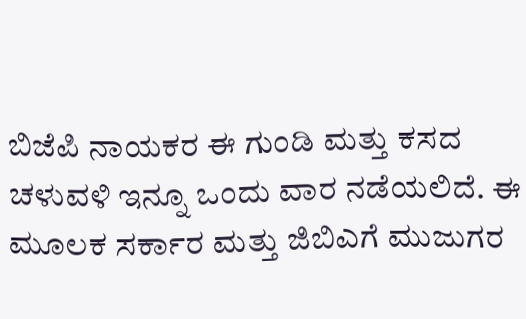ಬಿಜೆಪಿ ನಾಯಕರ ಈ ಗುಂಡಿ ಮತ್ತು ಕಸದ ಚಳುವಳಿ ಇನ್ನೂ ಒಂದು ವಾರ ನಡೆಯಲಿದೆ. ಈ ಮೂಲಕ ಸರ್ಕಾರ ಮತ್ತು ಜಿಬಿಎಗೆ ಮುಜುಗರ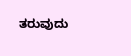ತರುವುದು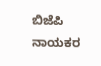ಬಿಜೆಪಿ ನಾಯಕರ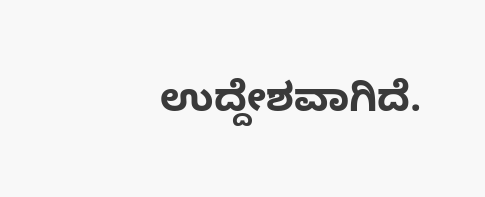ಉದ್ದೇಶವಾಗಿದೆ.